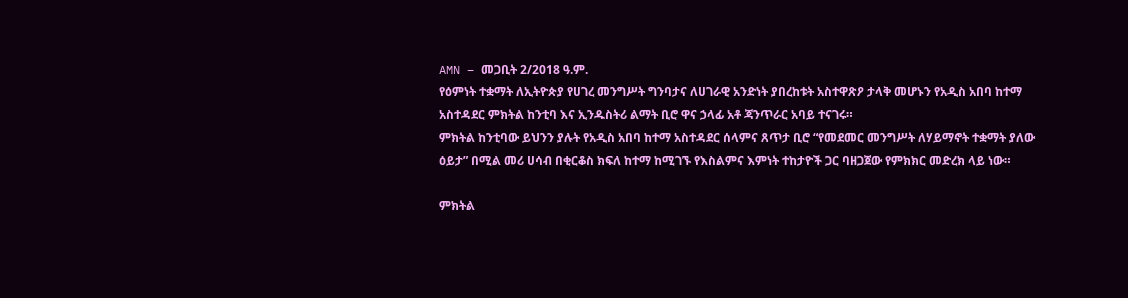AMN – መጋቢት 2/2018 ዓ.ም.
የዕምነት ተቋማት ለኢትዮጵያ የሀገረ መንግሥት ግንባታና ለሀገራዊ አንድነት ያበረከቱት አስተዋጽዖ ታላቅ መሆኑን የአዲስ አበባ ከተማ አስተዳደር ምክትል ከንቲባ እና ኢንዱስትሪ ልማት ቢሮ ዋና ኃላፊ አቶ ጃንጥራር አባይ ተናገሩ።
ምክትል ከንቲባው ይህንን ያሉት የአዲስ አበባ ከተማ አስተዳደር ሰላምና ጸጥታ ቢሮ “የመደመር መንግሥት ለሃይማኖት ተቋማት ያለው ዕይታ” በሚል መሪ ሀሳብ በቂርቆስ ክፍለ ከተማ ከሚገኙ የእስልምና እምነት ተከታዮች ጋር ባዘጋጀው የምክክር መድረክ ላይ ነው።

ምክትል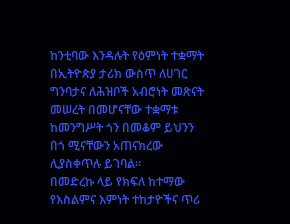ከንቲባው እንዳሉት የዕምነት ተቋማት በኢትዮጵያ ታሪክ ውስጥ ለሀገር ግንባታና ለሕዝቦች አብሮነት መጽናት መሠረት በመሆናቸው ተቋማቱ ከመንግሥት ጎን በመቆም ይህንን በጎ ሚናቸውን አጠናክረው ሊያስቀጥሉ ይገባል።
በመድረኩ ላይ የክፍለ ከተማው የእስልምና እምነት ተከታዮችና ጥሪ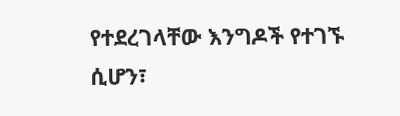የተደረገላቸው እንግዶች የተገኙ ሲሆን፣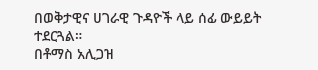በወቅታዊና ሀገራዊ ጉዳዮች ላይ ሰፊ ውይይት ተደርጓል።
በቶማስ አሊጋዝ